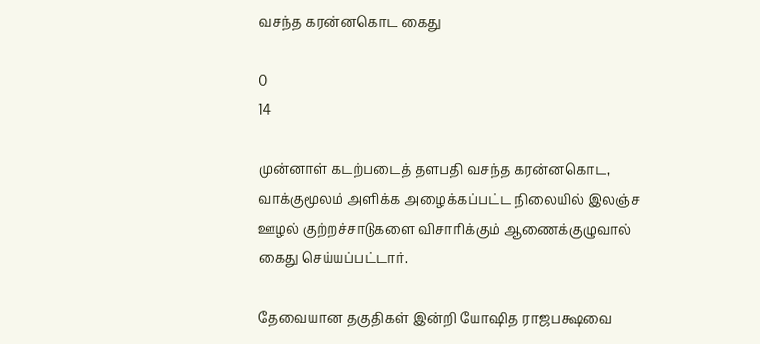வசந்த கரன்னகொட கைது

0
14

முன்னாள் கடற்படைத் தளபதி வசந்த கரன்னகொட, வாக்குமூலம் அளிக்க அழைக்கப்பட்ட நிலையில் இலஞ்ச ஊழல் குற்றச்சாடுகளை விசாரிக்கும் ஆணைக்குழுவால் கைது செய்யப்பட்டார்.

தேவையான தகுதிகள் இன்றி யோஷித ராஜபக்ஷவை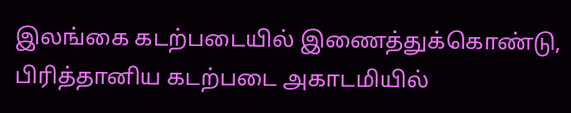இலங்கை கடற்படையில் இணைத்துக்கொண்டு, பிரித்தானிய கடற்படை அகாடமியில்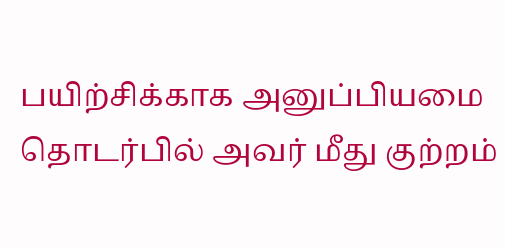பயிற்சிக்காக அனுப்பியமை தொடர்பில் அவர் மீது குற்றம்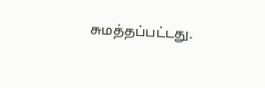சுமத்தப்பட்டது.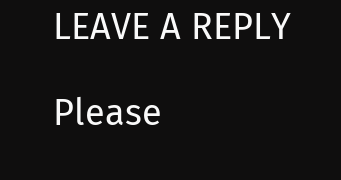LEAVE A REPLY

Please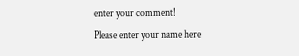enter your comment!
Please enter your name here